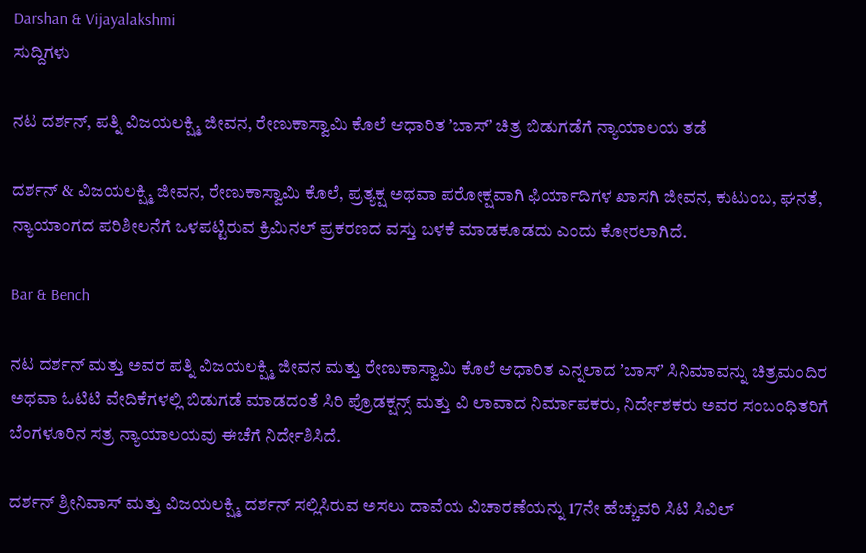Darshan & Vijayalakshmi
ಸುದ್ದಿಗಳು

ನಟ ದರ್ಶನ್‌, ಪತ್ನಿ ವಿಜಯಲಕ್ಷ್ಮಿ ಜೀವನ, ರೇಣುಕಾಸ್ವಾಮಿ ಕೊಲೆ ಆಧಾರಿತ ʼಬಾಸ್‌ʼ ಚಿತ್ರ ಬಿಡುಗಡೆಗೆ ನ್ಯಾಯಾಲಯ ತಡೆ

ದರ್ಶನ್‌ & ವಿಜಯಲಕ್ಷ್ಮಿ ಜೀವನ, ರೇಣುಕಾಸ್ವಾಮಿ ಕೊಲೆ, ಪ್ರತ್ಯಕ್ಷ ಅಥವಾ ಪರೋಕ್ಷವಾಗಿ ಫಿರ್ಯಾದಿಗಳ ಖಾಸಗಿ ಜೀವನ, ಕುಟುಂಬ, ಘನತೆ, ನ್ಯಾಯಾಂಗದ ಪರಿಶೀಲನೆಗೆ ಒಳಪಟ್ಟಿರುವ ಕ್ರಿಮಿನಲ್‌ ಪ್ರಕರಣದ ವಸ್ತು ಬಳಕೆ ಮಾಡಕೂಡದು ಎಂದು ಕೋರಲಾಗಿದೆ.

Bar & Bench

ನಟ ದರ್ಶನ್‌ ಮತ್ತು ಅವರ ಪತ್ನಿ ವಿಜಯಲಕ್ಷ್ಮಿ ಜೀವನ ಮತ್ತು ರೇಣುಕಾಸ್ವಾಮಿ ಕೊಲೆ ಆಧಾರಿತ ಎನ್ನಲಾದ ʼಬಾಸ್‌ʼ ಸಿನಿಮಾವನ್ನು ಚಿತ್ರಮಂದಿರ ಅಥವಾ ಓಟಿಟಿ ವೇದಿಕೆಗಳಲ್ಲಿ ಬಿಡುಗಡೆ ಮಾಡದಂತೆ ಸಿರಿ ಪ್ರೊಡಕ್ಷನ್ಸ್‌ ಮತ್ತು ವಿ ಲಾವಾದ ನಿರ್ಮಾಪಕರು, ನಿರ್ದೇಶಕರು ಅವರ ಸಂಬಂಧಿತರಿಗೆ ಬೆಂಗಳೂರಿನ ಸತ್ರ ನ್ಯಾಯಾಲಯವು ಈಚೆಗೆ ನಿರ್ದೇಶಿಸಿದೆ.

ದರ್ಶನ್‌ ಶ್ರೀನಿವಾಸ್‌ ಮತ್ತು ವಿಜಯಲಕ್ಷ್ಮಿ ದರ್ಶನ್‌ ಸಲ್ಲಿಸಿರುವ ಅಸಲು ದಾವೆಯ ವಿಚಾರಣೆಯನ್ನು 17ನೇ ಹೆಚ್ಚುವರಿ ಸಿಟಿ ಸಿವಿಲ್‌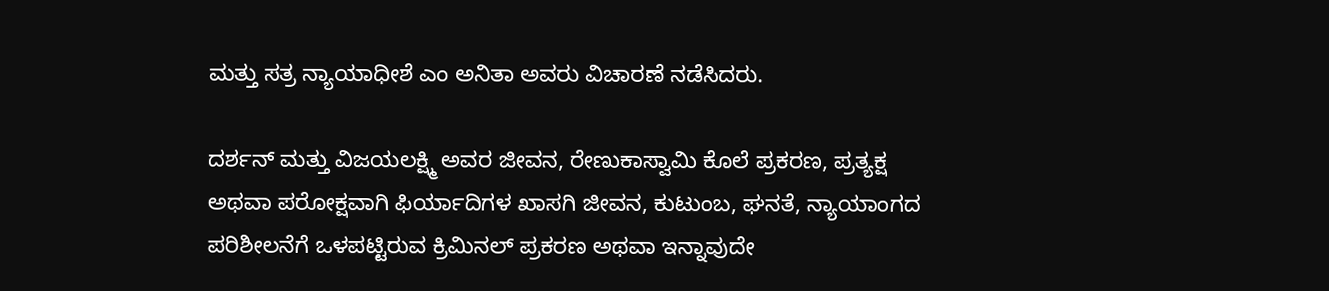ಮತ್ತು ಸತ್ರ ನ್ಯಾಯಾಧೀಶೆ ಎಂ ಅನಿತಾ ಅವರು ವಿಚಾರಣೆ ನಡೆಸಿದರು.

ದರ್ಶನ್‌ ಮತ್ತು ವಿಜಯಲಕ್ಷ್ಮಿ ಅವರ ಜೀವನ, ರೇಣುಕಾಸ್ವಾಮಿ ಕೊಲೆ ಪ್ರಕರಣ, ಪ್ರತ್ಯಕ್ಷ ಅಥವಾ ಪರೋಕ್ಷವಾಗಿ ಫಿರ್ಯಾದಿಗಳ ಖಾಸಗಿ ಜೀವನ, ಕುಟುಂಬ, ಘನತೆ, ನ್ಯಾಯಾಂಗದ ಪರಿಶೀಲನೆಗೆ ಒಳಪಟ್ಟಿರುವ ಕ್ರಿಮಿನಲ್‌ ಪ್ರಕರಣ ಅಥವಾ ಇನ್ನಾವುದೇ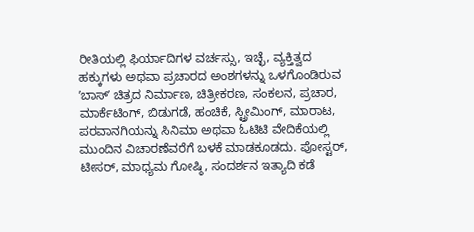ರೀತಿಯಲ್ಲಿ ಫಿರ್ಯಾದಿಗಳ ವರ್ಚಸ್ಸು, ಇಚ್ಛೆ, ವ್ಯಕ್ತಿತ್ವದ ಹಕ್ಕುಗಳು ಅಥವಾ ಪ್ರಚಾರದ ಅಂಶಗಳನ್ನು ಒಳಗೊಂಡಿರುವ ʼಬಾಸ್‌ʼ ಚಿತ್ರದ ನಿರ್ಮಾಣ, ಚಿತ್ರೀಕರಣ, ಸಂಕಲನ, ಪ್ರಚಾರ, ಮಾರ್ಕೆಟಿಂಗ್‌, ಬಿಡುಗಡೆ, ಹಂಚಿಕೆ, ಸ್ಟ್ರೀಮಿಂಗ್‌, ಮಾರಾಟ, ಪರವಾನಗಿಯನ್ನು ಸಿನಿಮಾ ಅಥವಾ ಓಟಿಟಿ ವೇದಿಕೆಯಲ್ಲಿ ಮುಂದಿನ ವಿಚಾರಣೆವರೆಗೆ ಬಳಕೆ ಮಾಡಕೂಡದು. ಪೋಸ್ಟರ್‌, ಟೀಸರ್‌, ಮಾಧ್ಯಮ ಗೋಷ್ಠಿ, ಸಂದರ್ಶನ ಇತ್ಯಾದಿ ಕಡೆ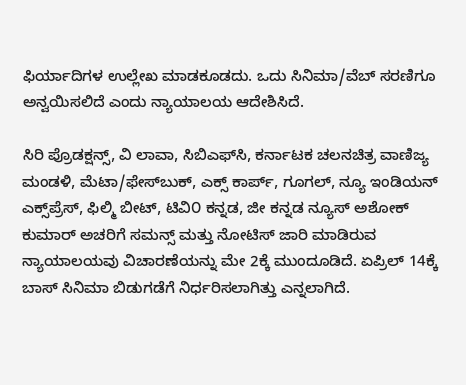ಫಿರ್ಯಾದಿಗಳ ಉಲ್ಲೇಖ ಮಾಡಕೂಡದು. ಒದು ಸಿನಿಮಾ/ವೆಬ್‌ ಸರಣಿಗೂ ಅನ್ವಯಿಸಲಿದೆ ಎಂದು ನ್ಯಾಯಾಲಯ ಆದೇಶಿಸಿದೆ.

ಸಿರಿ ಪ್ರೊಡಕ್ಷನ್ಸ್‌, ವಿ ಲಾವಾ, ಸಿಬಿಎಫ್‌ಸಿ, ಕರ್ನಾಟಕ ಚಲನಚಿತ್ರ ವಾಣಿಜ್ಯ ಮಂಡಳಿ, ಮೆಟಾ/ಫೇಸ್‌ಬುಕ್‌, ಎಕ್ಸ್‌ ಕಾರ್ಪ್‌, ಗೂಗಲ್‌, ನ್ಯೂ ಇಂಡಿಯನ್‌ ಎಕ್ಸ್‌ಪ್ರೆಸ್‌, ಫಿಲ್ಮಿ ಬೀಟ್‌, ಟಿವಿ೦ ಕನ್ನಡ, ಜೀ ಕನ್ನಡ ನ್ಯೂಸ್‌ ಅಶೋಕ್‌ ಕುಮಾರ್‌ ಅಚರಿಗೆ ಸಮನ್ಸ್‌ ಮತ್ತು ನೋಟಿಸ್‌ ಜಾರಿ ಮಾಡಿರುವ ನ್ಯಾಯಾಲಯವು ವಿಚಾರಣೆಯನ್ನು ಮೇ 2ಕ್ಕೆ ಮುಂದೂಡಿದೆ. ಏಪ್ರಿಲ್‌ 14ಕ್ಕೆ ಬಾಸ್‌ ಸಿನಿಮಾ ಬಿಡುಗಡೆಗೆ ನಿರ್ಧರಿಸಲಾಗಿತ್ತು ಎನ್ನಲಾಗಿದೆ.